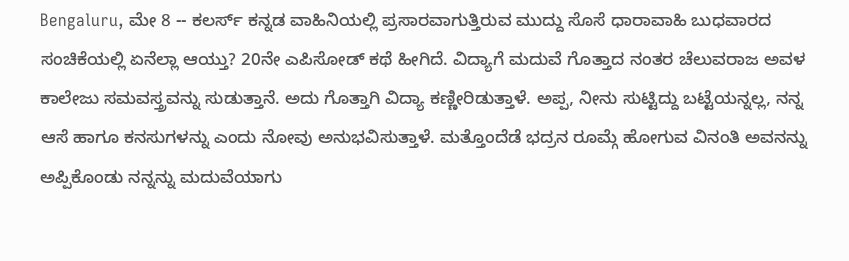Bengaluru, ಮೇ 8 -- ಕಲರ್ಸ್ ಕನ್ನಡ ವಾಹಿನಿಯಲ್ಲಿ ಪ್ರಸಾರವಾಗುತ್ತಿರುವ ಮುದ್ದು ಸೊಸೆ ಧಾರಾವಾಹಿ ಬುಧವಾರದ ಸಂಚಿಕೆಯಲ್ಲಿ ಏನೆಲ್ಲಾ ಆಯ್ತು? 20ನೇ ಎಪಿಸೋಡ್ ಕಥೆ ಹೀಗಿದೆ. ವಿದ್ಯಾಗೆ ಮದುವೆ ಗೊತ್ತಾದ ನಂತರ ಚೆಲುವರಾಜ ಅವಳ ಕಾಲೇಜು ಸಮವಸ್ತ್ರವನ್ನು ಸುಡುತ್ತಾನೆ. ಅದು ಗೊತ್ತಾಗಿ ವಿದ್ಯಾ ಕಣ್ಣೀರಿಡುತ್ತಾಳೆ. ಅಪ್ಪ, ನೀನು ಸುಟ್ಟಿದ್ದು ಬಟ್ಟೆಯನ್ನಲ್ಲ, ನನ್ನ ಆಸೆ ಹಾಗೂ ಕನಸುಗಳನ್ನು ಎಂದು ನೋವು ಅನುಭವಿಸುತ್ತಾಳೆ. ಮತ್ತೊಂದೆಡೆ ಭದ್ರನ ರೂಮ್ಗೆ ಹೋಗುವ ವಿನಂತಿ ಅವನನ್ನು ಅಪ್ಪಿಕೊಂಡು ನನ್ನನ್ನು ಮದುವೆಯಾಗು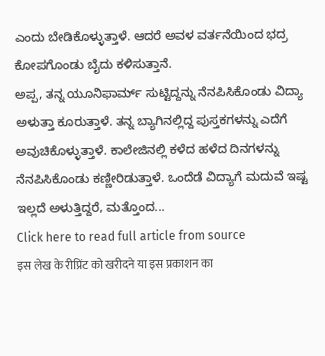ಎಂದು ಬೇಡಿಕೊಳ್ಳುತ್ತಾಳೆ. ಆದರೆ ಅವಳ ವರ್ತನೆಯಿಂದ ಭದ್ರ ಕೋಪಗೊಂಡು ಬೈದು ಕಳಿಸುತ್ತಾನೆ.
ಅಪ್ಪ, ತನ್ನ ಯೂನಿಫಾರ್ಮ್ ಸುಟ್ಟಿದ್ದನ್ನು ನೆನಪಿಸಿಕೊಂಡು ವಿದ್ಯಾ ಅಳುತ್ತಾ ಕೂರುತ್ತಾಳೆ. ತನ್ನ ಬ್ಯಾಗಿನಲ್ಲಿದ್ದ ಪುಸ್ತಕಗಳನ್ನು ಎದೆಗೆ ಅವುಚಿಕೊಳ್ಳುತ್ತಾಳೆ. ಕಾಲೇಜಿನಲ್ಲಿ ಕಳೆದ ಹಳೆದ ದಿನಗಳನ್ನು ನೆನಪಿಸಿಕೊಂಡು ಕಣ್ಣೀರಿಡುತ್ತಾಳೆ. ಒಂದೆಡೆ ವಿದ್ಯಾಗೆ ಮದುವೆ ಇಷ್ಟ ಇಲ್ಲದೆ ಅಳುತ್ತಿದ್ದರೆ, ಮತ್ತೊಂದ...
Click here to read full article from source
इस लेख के रीप्रिंट को खरीदने या इस प्रकाशन का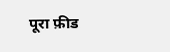पूरा फ़ीड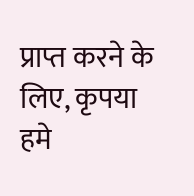प्राप्त करने के लिए, कृपया
हमे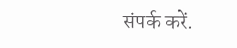संपर्क करें.